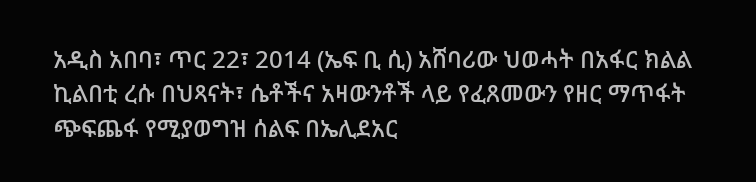አዲስ አበባ፣ ጥር 22፣ 2014 (ኤፍ ቢ ሲ) አሸባሪው ህወሓት በአፋር ክልል ኪልበቲ ረሱ በህጻናት፣ ሴቶችና አዛውንቶች ላይ የፈጸመውን የዘር ማጥፋት ጭፍጨፋ የሚያወግዝ ሰልፍ በኤሊደአር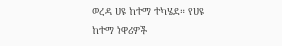ወረዳ ሀዩ ከተማ ተካሄደ። የሀዩ ከተማ ነዋሪዎች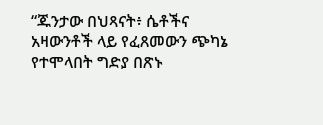“ጁንታው በህጻናት፥ ሴቶችና አዛውንቶች ላይ የፈጸመውን ጭካኔ የተሞላበት ግድያ በጽኑ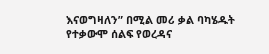እናወግዛለን” በሚል መሪ ቃል ባካሄዱት የተቃውሞ ሰልፍ የወረዳና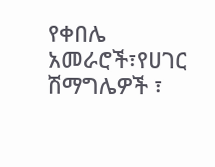የቀበሌ አመራሮች፣የሀገር ሽማግሌዎች ፣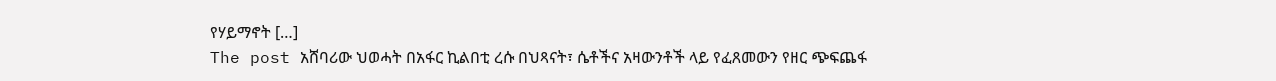የሃይማኖት […]
The post አሸባሪው ህወሓት በአፋር ኪልበቲ ረሱ በህጻናት፣ ሴቶችና አዛውንቶች ላይ የፈጸመውን የዘር ጭፍጨፋ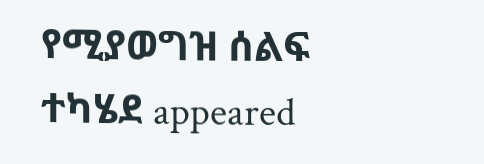የሚያወግዝ ሰልፍ ተካሄደ appeared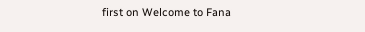first on Welcome to Fana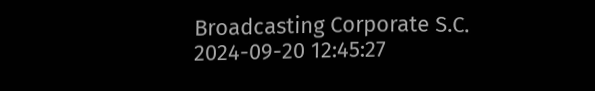Broadcasting Corporate S.C.
2024-09-20 12:45:27